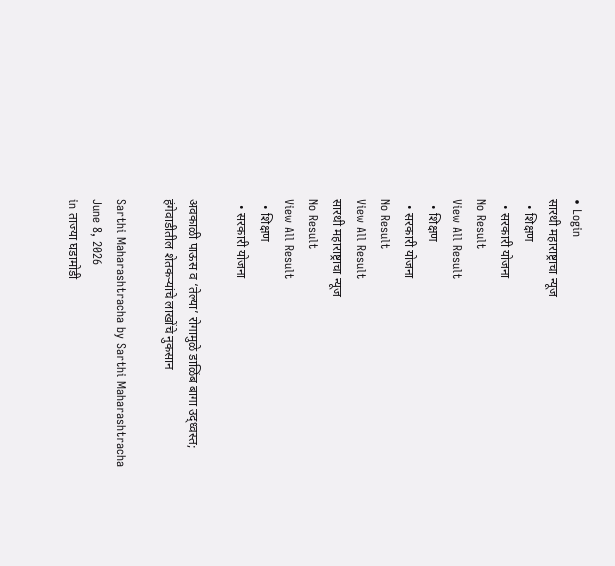• Login
सारथी महाराष्ट्राचा न्यूज
  • शिक्षण
  • सरकारी योजना
No Result
View All Result
  • शिक्षण
  • सरकारी योजना
No Result
View All Result
सारथी महाराष्ट्राचा न्यूज
No Result
View All Result
  • शिक्षण
  • सरकारी योजना

अवकाळी पाऊस व ‘तेल्या’ रोगामुळे डाळिंब बागा उद्ध्वस्त; हंगेवाडीतील शेतकऱ्यांचे लाखोंचे नुकसान

Sarthi Maharashtracha by Sarthi Maharashtracha
June 8, 2026
in ताज्या घडामोडी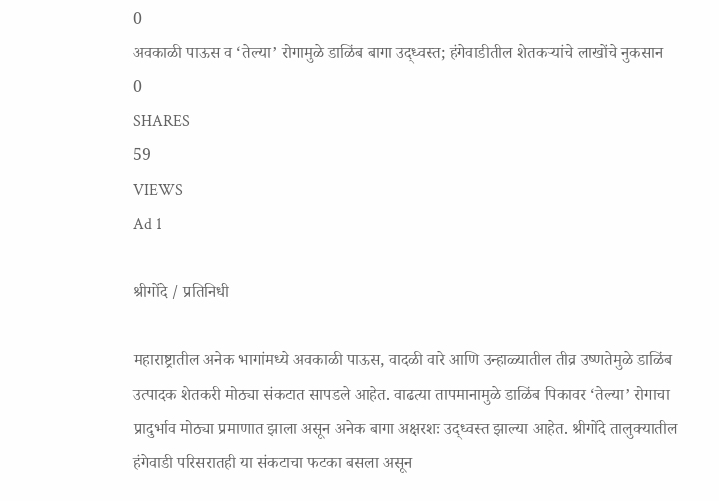0
अवकाळी पाऊस व ‘तेल्या’ रोगामुळे डाळिंब बागा उद्ध्वस्त; हंगेवाडीतील शेतकऱ्यांचे लाखोंचे नुकसान
0
SHARES
59
VIEWS
Ad 1

श्रीगोंदे / प्रतिनिधी

महाराष्ट्रातील अनेक भागांमध्ये अवकाळी पाऊस, वादळी वारे आणि उन्हाळ्यातील तीव्र उष्णतेमुळे डाळिंब उत्पादक शेतकरी मोठ्या संकटात सापडले आहेत. वाढत्या तापमानामुळे डाळिंब पिकावर ‘तेल्या’ रोगाचा प्रादुर्भाव मोठ्या प्रमाणात झाला असून अनेक बागा अक्षरशः उद्ध्वस्त झाल्या आहेत. श्रीगोंदे तालुक्यातील हंगेवाडी परिसरातही या संकटाचा फटका बसला असून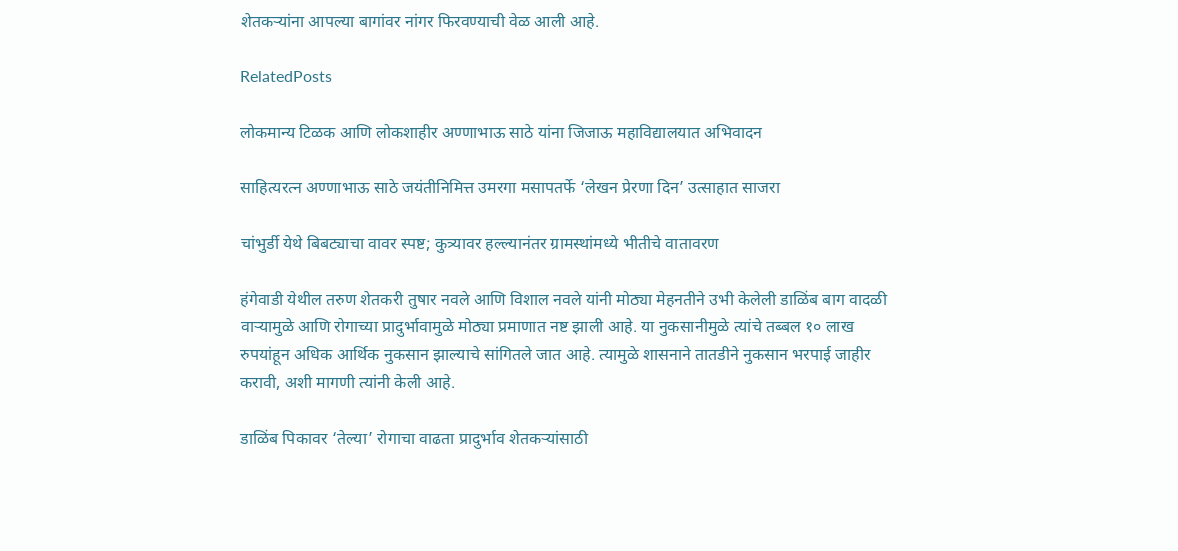शेतकऱ्यांना आपल्या बागांवर नांगर फिरवण्याची वेळ आली आहे.

RelatedPosts

लोकमान्य टिळक आणि लोकशाहीर अण्णाभाऊ साठे यांना जिजाऊ महाविद्यालयात अभिवादन

साहित्यरत्न अण्णाभाऊ साठे जयंतीनिमित्त उमरगा मसापतर्फे ‘लेखन प्रेरणा दिन’ उत्साहात साजरा

चांभुर्डी येथे बिबट्याचा वावर स्पष्ट; कुत्र्यावर हल्ल्यानंतर ग्रामस्थांमध्ये भीतीचे वातावरण

हंगेवाडी येथील तरुण शेतकरी तुषार नवले आणि विशाल नवले यांनी मोठ्या मेहनतीने उभी केलेली डाळिंब बाग वादळी वाऱ्यामुळे आणि रोगाच्या प्रादुर्भावामुळे मोठ्या प्रमाणात नष्ट झाली आहे. या नुकसानीमुळे त्यांचे तब्बल १० लाख रुपयांहून अधिक आर्थिक नुकसान झाल्याचे सांगितले जात आहे. त्यामुळे शासनाने तातडीने नुकसान भरपाई जाहीर करावी, अशी मागणी त्यांनी केली आहे.

डाळिंब पिकावर ‘तेल्या’ रोगाचा वाढता प्रादुर्भाव शेतकऱ्यांसाठी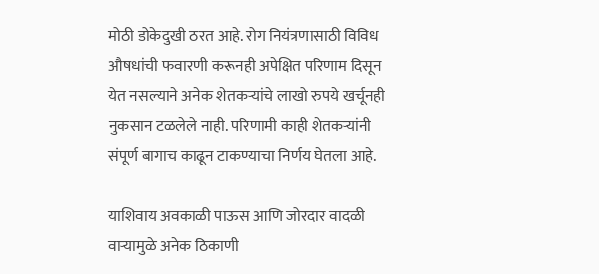मोठी डोकेदुखी ठरत आहे. रोग नियंत्रणासाठी विविध औषधांची फवारणी करूनही अपेक्षित परिणाम दिसून येत नसल्याने अनेक शेतकऱ्यांचे लाखो रुपये खर्चूनही नुकसान टळलेले नाही. परिणामी काही शेतकऱ्यांनी संपूर्ण बागाच काढून टाकण्याचा निर्णय घेतला आहे.

याशिवाय अवकाळी पाऊस आणि जोरदार वादळी वाऱ्यामुळे अनेक ठिकाणी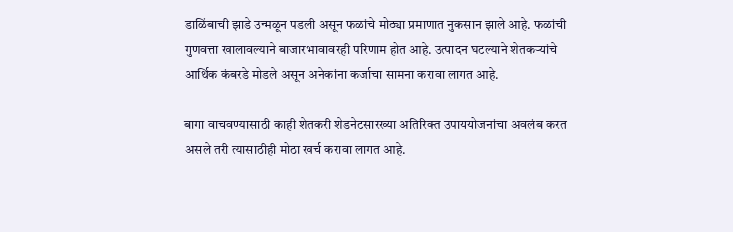डाळिंबाची झाडे उन्मळून पडली असून फळांचे मोठ्या प्रमाणात नुकसान झाले आहे. फळांची गुणवत्ता खालावल्याने बाजारभावावरही परिणाम होत आहे. उत्पादन घटल्याने शेतकऱ्यांचे आर्थिक कंबरडे मोडले असून अनेकांना कर्जाचा सामना करावा लागत आहे.

बागा वाचवण्यासाठी काही शेतकरी शेडनेटसारख्या अतिरिक्त उपाययोजनांचा अवलंब करत असले तरी त्यासाठीही मोठा खर्च करावा लागत आहे.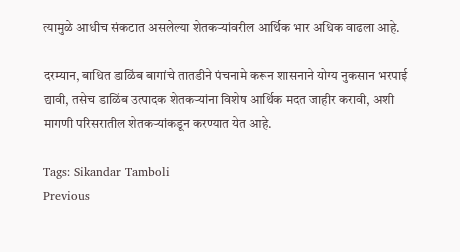त्यामुळे आधीच संकटात असलेल्या शेतकऱ्यांवरील आर्थिक भार अधिक वाढला आहे.

दरम्यान, बाधित डाळिंब बागांचे तातडीने पंचनामे करून शासनाने योग्य नुकसान भरपाई द्यावी, तसेच डाळिंब उत्पादक शेतकऱ्यांना विशेष आर्थिक मदत जाहीर करावी, अशी मागणी परिसरातील शेतकऱ्यांकडून करण्यात येत आहे.

Tags: Sikandar Tamboli
Previous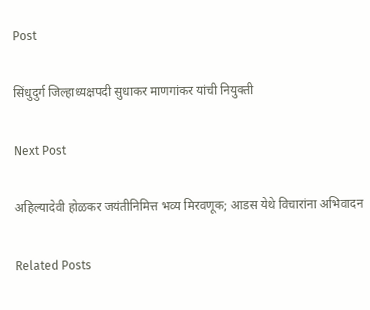Post

सिंधुदुर्ग जिल्हाध्यक्षपदी सुधाकर माणगांकर यांची नियुक्ती

Next Post

अहिल्यादेवी होळकर जयंतीनिमित्त भव्य मिरवणूक; आडस येथे विचारांना अभिवादन

Related Posts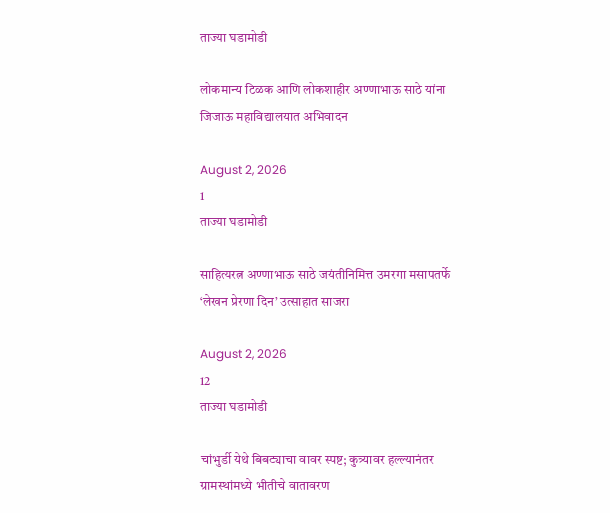ताज्या घडामोडी

लोकमान्य टिळक आणि लोकशाहीर अण्णाभाऊ साठे यांना जिजाऊ महाविद्यालयात अभिवादन

August 2, 2026
1
ताज्या घडामोडी

साहित्यरत्न अण्णाभाऊ साठे जयंतीनिमित्त उमरगा मसापतर्फे ‘लेखन प्रेरणा दिन’ उत्साहात साजरा

August 2, 2026
12
ताज्या घडामोडी

चांभुर्डी येथे बिबट्याचा वावर स्पष्ट; कुत्र्यावर हल्ल्यानंतर ग्रामस्थांमध्ये भीतीचे वातावरण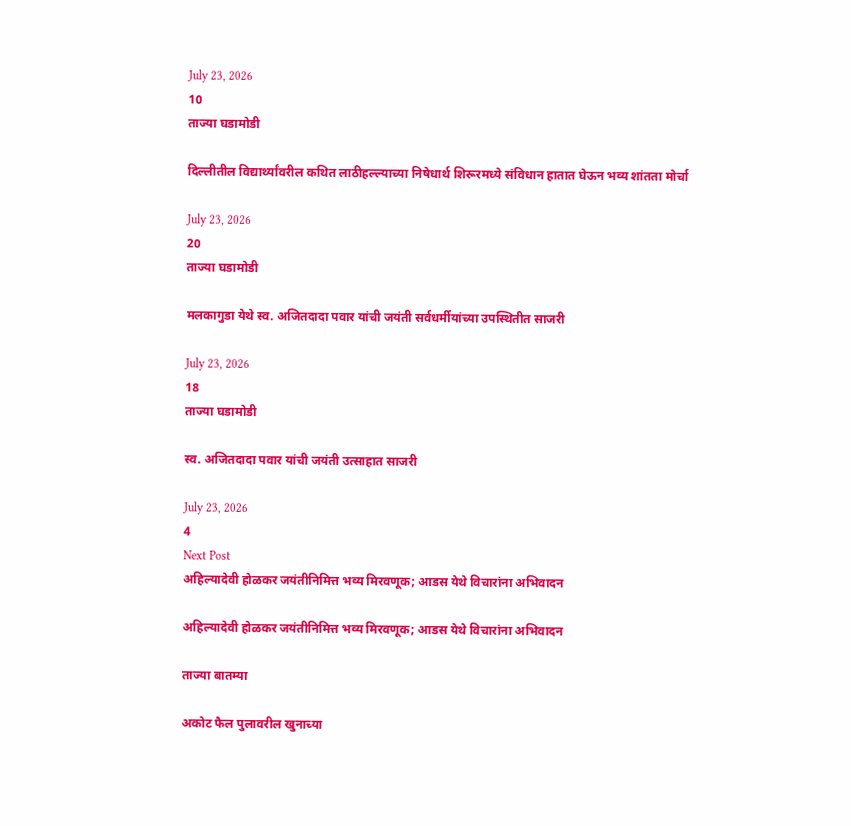July 23, 2026
10
ताज्या घडामोडी

दिल्लीतील विद्यार्थ्यांवरील कथित लाठीहल्ल्याच्या निषेधार्थ शिरूरमध्ये संविधान हातात घेऊन भव्य शांतता मोर्चा

July 23, 2026
20
ताज्या घडामोडी

मलकागुडा येथे स्व. अजितदादा पवार यांची जयंती सर्वधर्मीयांच्या उपस्थितीत साजरी

July 23, 2026
18
ताज्या घडामोडी

स्व. अजितदादा पवार यांची जयंती उत्साहात साजरी

July 23, 2026
4
Next Post
अहिल्यादेवी होळकर जयंतीनिमित्त भव्य मिरवणूक; आडस येथे विचारांना अभिवादन

अहिल्यादेवी होळकर जयंतीनिमित्त भव्य मिरवणूक; आडस येथे विचारांना अभिवादन

ताज्या बातम्या

अकोट फैल पुलावरील खुनाच्या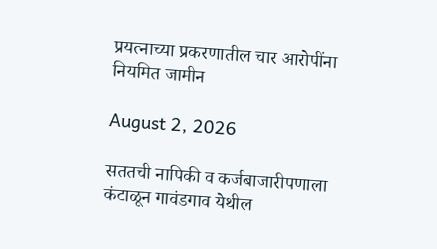प्रयत्नाच्या प्रकरणातील चार आरोपींना नियमित जामीन

August 2, 2026

सततची नापिकी व कर्जबाजारीपणाला कंटाळून गावंडगाव येथील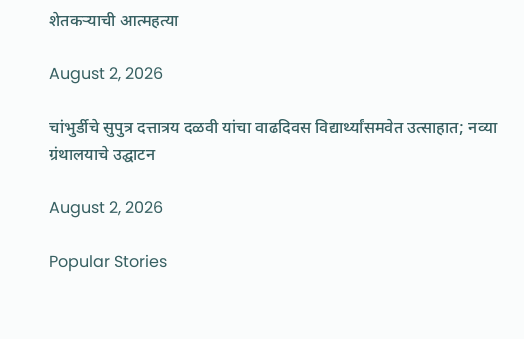शेतकऱ्याची आत्महत्या

August 2, 2026

चांभुर्डीचे सुपुत्र दत्तात्रय दळवी यांचा वाढदिवस विद्यार्थ्यांसमवेत उत्साहात; नव्या ग्रंथालयाचे उद्घाटन

August 2, 2026

Popular Stories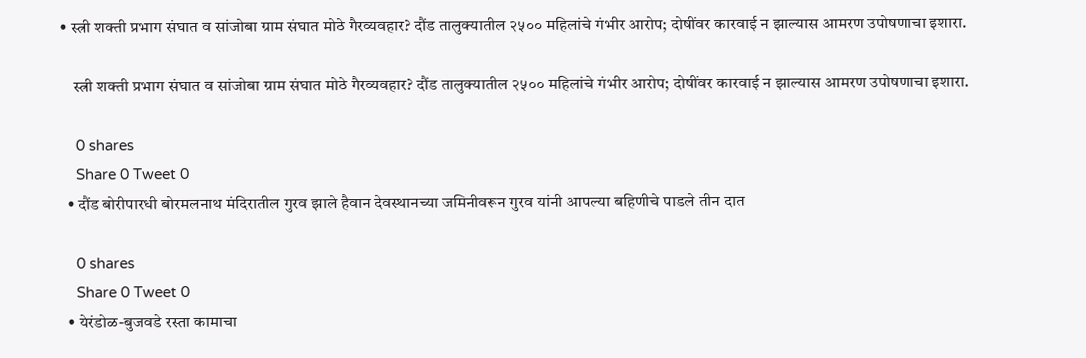• स्त्री शक्ती प्रभाग संघात व सांजोबा ग्राम संघात मोठे गैरव्यवहार? दौंड तालुक्यातील २५०० महिलांचे गंभीर आरोप; दोषींवर कारवाई न झाल्यास आमरण उपोषणाचा इशारा.

    स्त्री शक्ती प्रभाग संघात व सांजोबा ग्राम संघात मोठे गैरव्यवहार? दौंड तालुक्यातील २५०० महिलांचे गंभीर आरोप; दोषींवर कारवाई न झाल्यास आमरण उपोषणाचा इशारा.

    0 shares
    Share 0 Tweet 0
  • दौंड बोरीपारधी बोरमलनाथ मंदिरातील गुरव झाले हैवान देवस्थानच्या जमिनीवरून गुरव यांनी आपल्या बहिणीचे पाडले तीन दात

    0 shares
    Share 0 Tweet 0
  • येरंडोळ-बुजवडे रस्ता कामाचा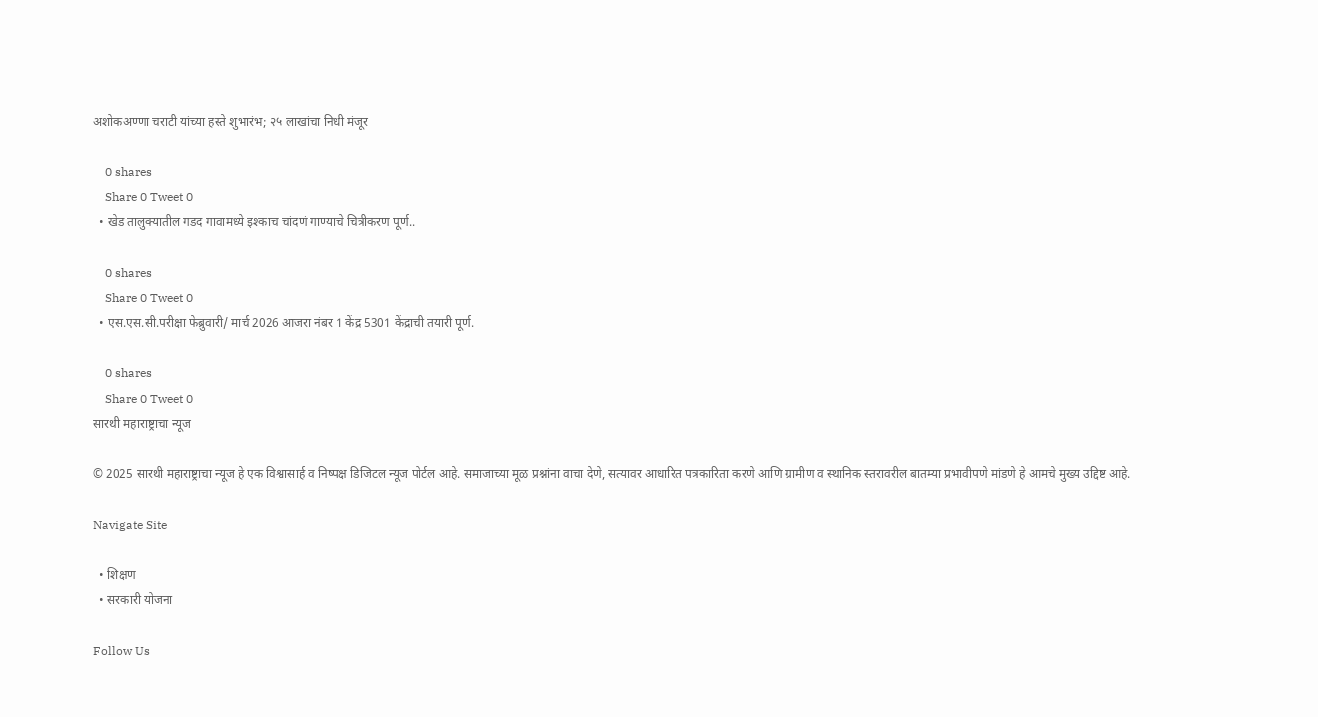अशोकअण्णा चराटी यांच्या हस्ते शुभारंभ; २५ लाखांचा निधी मंजूर

    0 shares
    Share 0 Tweet 0
  • खेड तालुक्यातील गडद गावामध्ये इश्काच चांदणं गाण्याचे चित्रीकरण पूर्ण..

    0 shares
    Share 0 Tweet 0
  • एस.एस.सी.परीक्षा फेब्रुवारी/ मार्च 2026 आजरा नंबर 1 केंद्र 5301 केंद्राची तयारी पूर्ण.

    0 shares
    Share 0 Tweet 0
सारथी महाराष्ट्राचा न्यूज

© 2025 सारथी महाराष्ट्राचा न्यूज हे एक विश्वासार्ह व निष्पक्ष डिजिटल न्यूज पोर्टल आहे. समाजाच्या मूळ प्रश्नांना वाचा देणे, सत्यावर आधारित पत्रकारिता करणे आणि ग्रामीण व स्थानिक स्तरावरील बातम्या प्रभावीपणे मांडणे हे आमचे मुख्य उद्दिष्ट आहे.

Navigate Site

  • शिक्षण
  • सरकारी योजना

Follow Us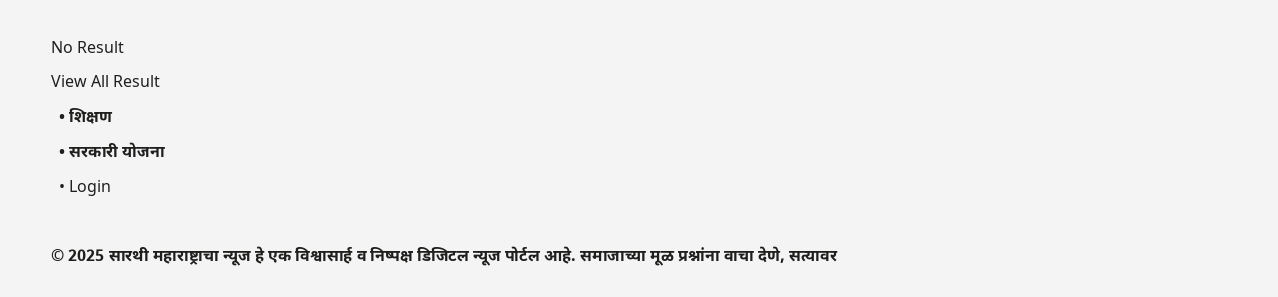No Result
View All Result
  • शिक्षण
  • सरकारी योजना
  • Login

© 2025 सारथी महाराष्ट्राचा न्यूज हे एक विश्वासार्ह व निष्पक्ष डिजिटल न्यूज पोर्टल आहे. समाजाच्या मूळ प्रश्नांना वाचा देणे, सत्यावर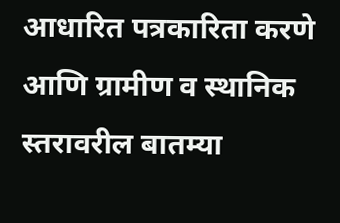आधारित पत्रकारिता करणे आणि ग्रामीण व स्थानिक स्तरावरील बातम्या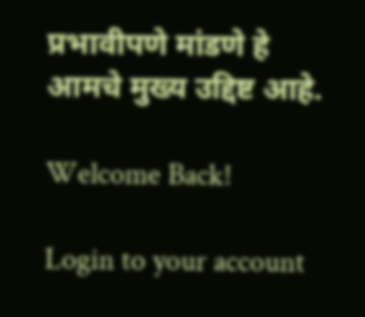प्रभावीपणे मांडणे हे आमचे मुख्य उद्दिष्ट आहे.

Welcome Back!

Login to your account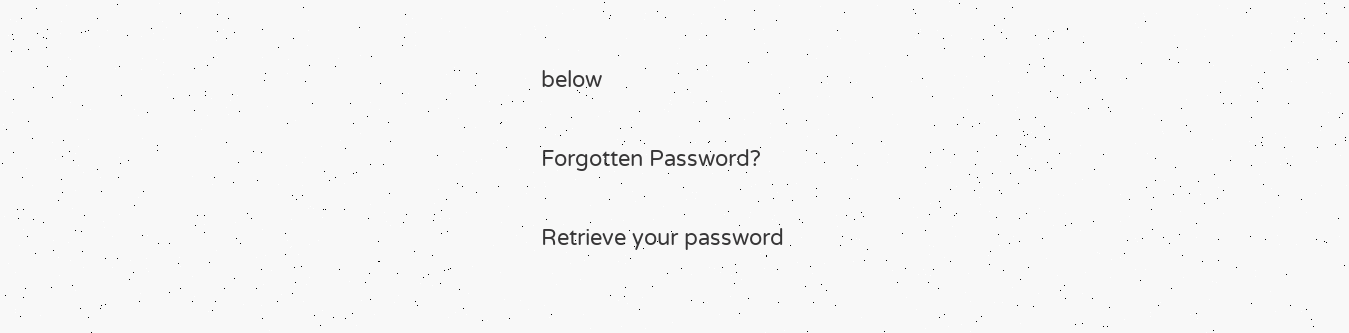below

Forgotten Password?

Retrieve your password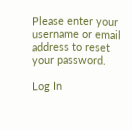Please enter your username or email address to reset your password.

Log In